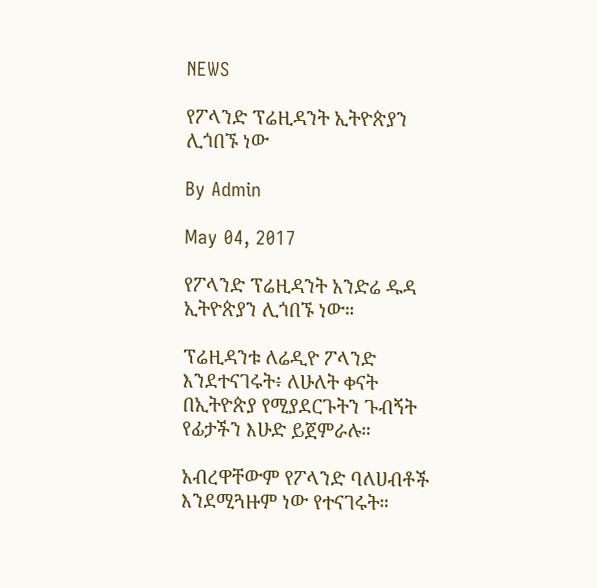NEWS

የፖላንድ ፕሬዚዳንት ኢትዮጵያን ሊጎበኙ ነው

By Admin

May 04, 2017

የፖላንድ ፕሬዚዳንት አንድሬ ዱዳ ኢትዮጵያን ሊጎበኙ ነው።

ፕሬዚዳንቱ ለሬዲዮ ፖላንድ እንደተናገሩት፥ ለሁለት ቀናት በኢትዮጵያ የሚያደርጉትን ጉብኝት የፊታችን እሁድ ይጀምራሉ።

አብረዋቸውም የፖላንድ ባለሀብቶች እንደሚጓዙም ነው የተናገሩት።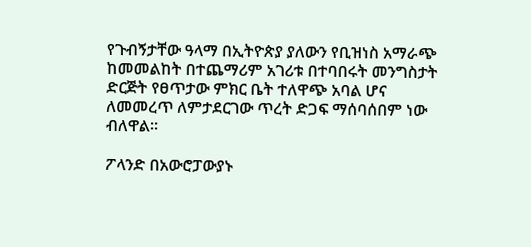የጉብኝታቸው ዓላማ በኢትዮጵያ ያለውን የቢዝነስ አማራጭ ከመመልከት በተጨማሪም አገሪቱ በተባበሩት መንግስታት ድርጅት የፀጥታው ምክር ቤት ተለዋጭ አባል ሆና ለመመረጥ ለምታደርገው ጥረት ድጋፍ ማሰባሰበም ነው ብለዋል።

ፖላንድ በአውሮፓውያኑ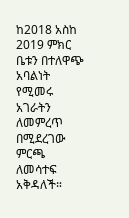ከ2018 አስከ 2019 ምክር ቤቱን በተለዋጭ አባልነት የሚመሩ አገራትን ለመምረጥ በሚደረገው ምርጫ ለመሳተፍ አቅዳለች።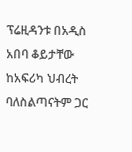ፕሬዚዳንቱ በአዲስ አበባ ቆይታቸው ከአፍሪካ ህብረት ባለስልጣናትም ጋር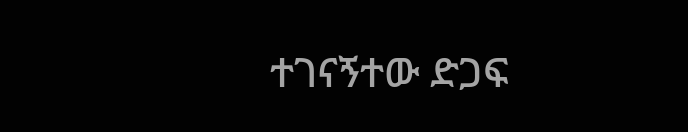ተገናኝተው ድጋፍ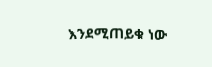እንደሚጠይቁ ነው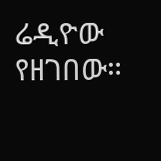ሬዲዮው የዘገበው።